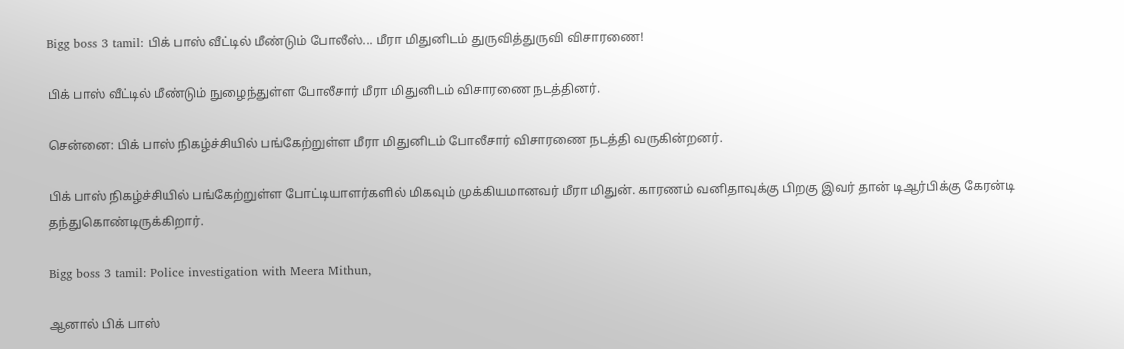Bigg boss 3 tamil: பிக் பாஸ் வீட்டில் மீண்டும் போலீஸ்... மீரா மிதுனிடம் துருவித்துருவி விசாரணை!

பிக் பாஸ் வீட்டில் மீண்டும் நுழைந்துள்ள போலீசார் மீரா மிதுனிடம் விசாரணை நடத்தினர்.

சென்னை: பிக் பாஸ் நிகழ்ச்சியில் பங்கேற்றுள்ள மீரா மிதுனிடம் போலீசார் விசாரணை நடத்தி வருகின்றனர்.

பிக் பாஸ் நிகழ்ச்சியில் பங்கேற்றுள்ள போட்டியாளர்களில் மிகவும் முக்கியமானவர் மீரா மிதுன். காரணம் வனிதாவுக்கு பிறகு இவர் தான் டிஆர்பிக்கு கேரன்டி தந்துகொண்டிருக்கிறார்.

Bigg boss 3 tamil: Police investigation with Meera Mithun,

ஆனால் பிக் பாஸ்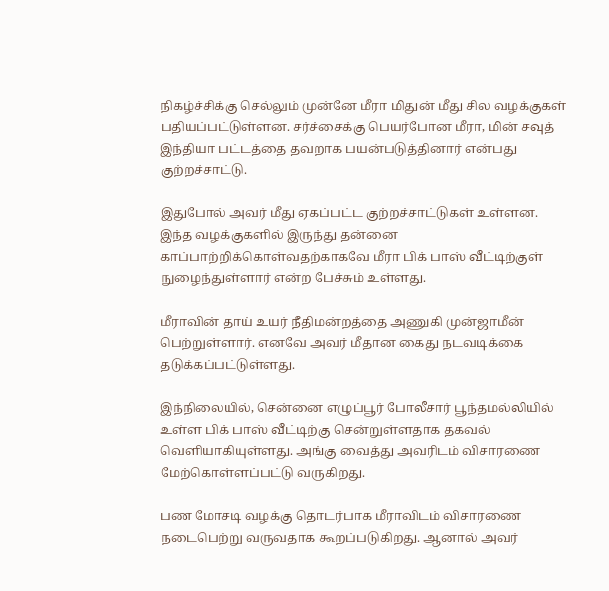நிகழ்ச்சிக்கு செல்லும் முன்னே மீரா மிதுன் மீது சில வழக்குகள் பதியப்பட்டுள்ளன. சர்ச்சைக்கு பெயர்போன மீரா, மின் சவுத் இந்தியா பட்டத்தை தவறாக பயன்படுத்தினார் என்பது குற்றச்சாட்டு.

இதுபோல் அவர் மீது ஏகப்பட்ட குற்றச்சாட்டுகள் உள்ளன. இந்த வழக்குகளில் இருந்து தன்னை காப்பாற்றிக்கொள்வதற்காகவே மீரா பிக் பாஸ் வீட்டிற்குள் நுழைந்துள்ளார் என்ற பேச்சும் உள்ளது.

மீராவின் தாய் உயர் நீதிமன்றத்தை அணுகி முன்ஜாமீன் பெற்றுள்ளார். எனவே அவர் மீதான கைது நடவடிக்கை தடுக்கப்பட்டுள்ளது.

இந்நிலையில், சென்னை எழுப்பூர் போலீசார் பூந்தமல்லியில் உள்ள பிக் பாஸ் வீட்டிற்கு சென்றுள்ளதாக தகவல் வெளியாகியுள்ளது. அங்கு வைத்து அவரிடம் விசாரணை மேற்கொள்ளப்பட்டு வருகிறது.

பண மோசடி வழக்கு தொடர்பாக மீராவிடம் விசாரணை நடைபெற்று வருவதாக கூறப்படுகிறது. ஆனால் அவர்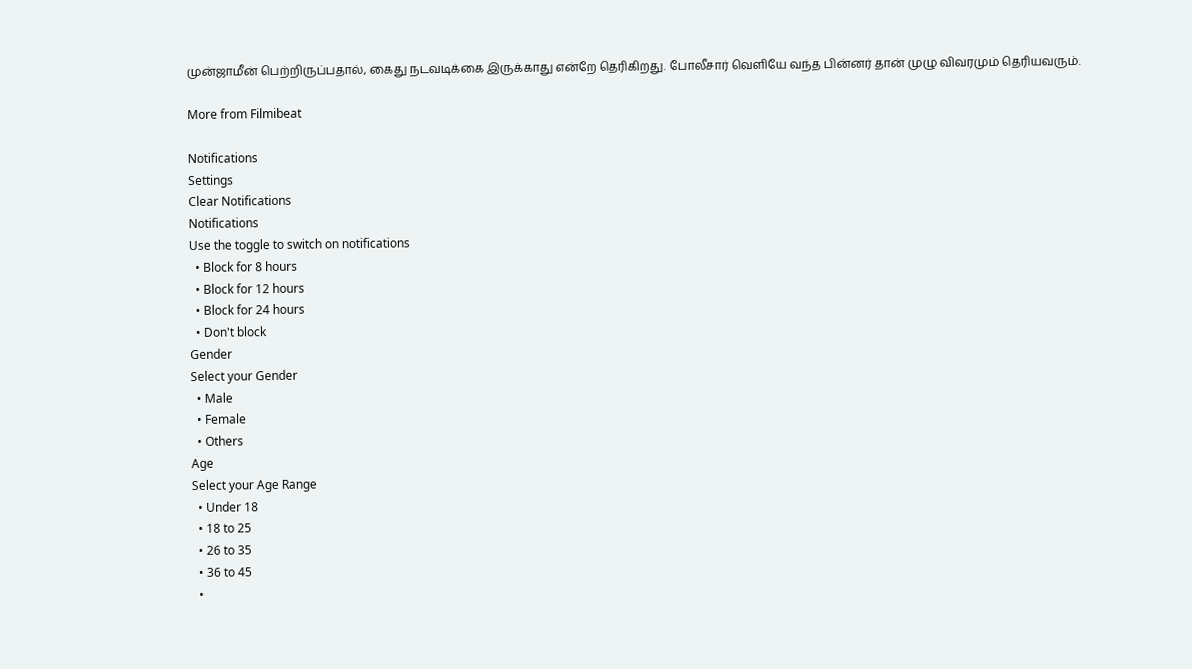முன்ஜாமீன் பெற்றிருப்பதால், கைது நடவடிக்கை இருக்காது என்றே தெரிகிறது. போலீசார் வெளியே வந்த பின்னர் தான் முழு விவரமும் தெரியவரும்.

More from Filmibeat

Notifications
Settings
Clear Notifications
Notifications
Use the toggle to switch on notifications
  • Block for 8 hours
  • Block for 12 hours
  • Block for 24 hours
  • Don't block
Gender
Select your Gender
  • Male
  • Female
  • Others
Age
Select your Age Range
  • Under 18
  • 18 to 25
  • 26 to 35
  • 36 to 45
  •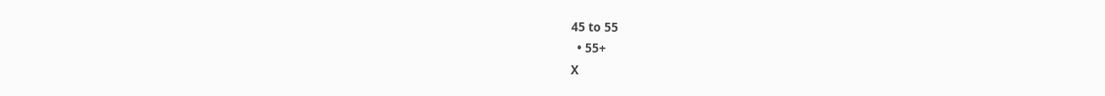45 to 55
  • 55+
X